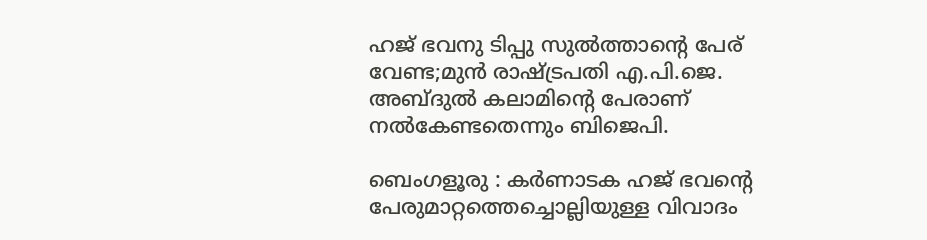ഹജ് ഭവനു ടിപ്പു സുൽത്താന്റെ പേര് വേണ്ട;മുൻ രാഷ്ട്രപതി എ.പി.ജെ. അബ്ദുൽ കലാമിന്റെ പേരാണ് നൽകേണ്ടതെന്നും ബിജെപി.

ബെംഗളൂരു : കർണാടക ഹജ് ഭവന്റെ പേരുമാറ്റത്തെച്ചൊല്ലിയുള്ള വിവാദം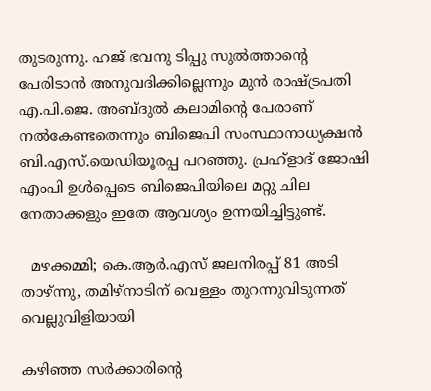തുടരുന്നു. ഹജ് ഭവനു ടിപ്പു സുൽത്താന്റെ പേരിടാൻ അനുവദിക്കില്ലെന്നും മുൻ രാഷ്ട്രപതി എ.പി.ജെ. അബ്ദുൽ കലാമിന്റെ പേരാണ് നൽകേണ്ടതെന്നും ബിജെപി സംസ്ഥാനാധ്യക്ഷൻ ബി.എസ്.യെഡിയൂരപ്പ പറഞ്ഞു. പ്രഹ്ളാദ് ജോഷി എംപി ഉൾപ്പെടെ ബിജെപിയിലെ മറ്റു ചില നേതാക്കളും ഇതേ ആവശ്യം ഉന്നയിച്ചിട്ടുണ്ട്.

  മഴക്കമ്മി; കെ.ആർ.എസ് ജലനിരപ്പ് 81 അടി താഴ്ന്നു, തമിഴ്‌നാടിന് വെള്ളം തുറന്നുവിടുന്നത് വെല്ലുവിളിയായി

കഴിഞ്ഞ സർക്കാരിന്റെ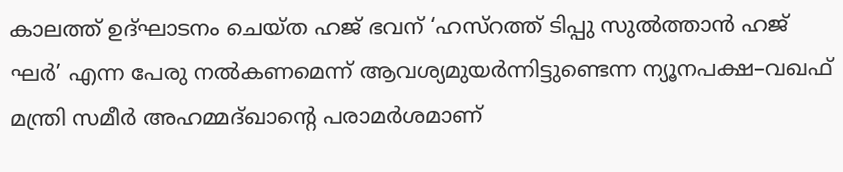കാലത്ത് ഉദ്ഘാടനം ചെയ്ത ഹജ് ഭവന് ‘ഹസ്‌റത്ത് ടിപ്പു സുൽത്താൻ ഹജ് ഘർ’ എന്ന പേരു നൽകണമെന്ന് ആവശ്യമുയർന്നിട്ടുണ്ടെന്ന ന്യൂനപക്ഷ–വഖഫ് മന്ത്രി സമീർ അഹമ്മദ്ഖാന്റെ പരാമർശമാണ്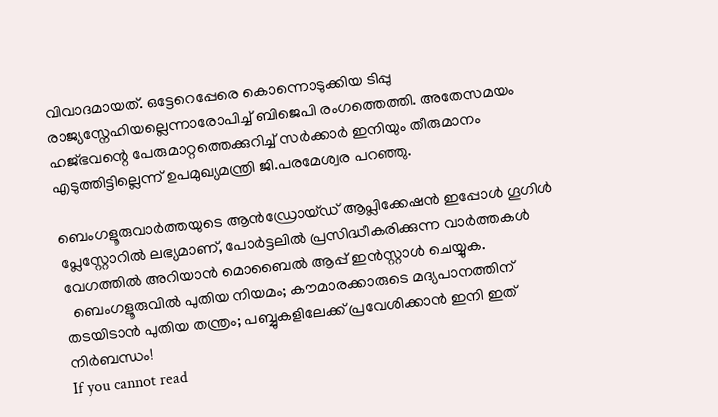വിവാദമായത്. ഒട്ടേറെപ്പേരെ കൊന്നൊടുക്കിയ ടിപ്പു രാജ്യസ്നേഹിയല്ലെന്നാരോപിച്ച് ബിജെപി രംഗത്തെത്തി. അതേസമയം ഹജ്ഭവന്റെ പേരുമാറ്റത്തെക്കുറിച്ച് സർക്കാർ ഇനിയും തീരുമാനം എടുത്തിട്ടില്ലെന്ന് ഉപമുഖ്യമന്ത്രി ജി.പരമേശ്വര പറഞ്ഞു.

ബെംഗളൂരുവാർത്തയുടെ ആൻഡ്രോയ്ഡ് ആപ്ലിക്കേഷൻ ഇപ്പോൾ ഗൂഗിൾ പ്ലേസ്റ്റോറിൽ ലഭ്യമാണ്, പോർട്ടലിൽ പ്രസിദ്ധീകരിക്കുന്ന വാർത്തകൾ വേഗത്തിൽ അറിയാൻ മൊബൈൽ ആപ്പ് ഇൻസ്റ്റാൾ ചെയ്യുക.
  ബെംഗളൂരുവിൽ പുതിയ നിയമം; കൗമാരക്കാരുടെ മദ്യപാനത്തിന് തടയിടാൻ പുതിയ തന്ത്രം; പബ്ബുകളിലേക്ക് പ്രവേശിക്കാൻ ഇനി ഇത് നിർബന്ധം!
If you cannot read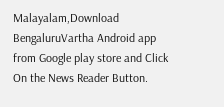Malayalam,Download BengaluruVartha Android app from Google play store and Click On the News Reader Button.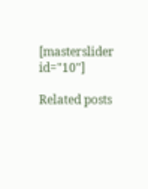[masterslider id="10"]

Related posts